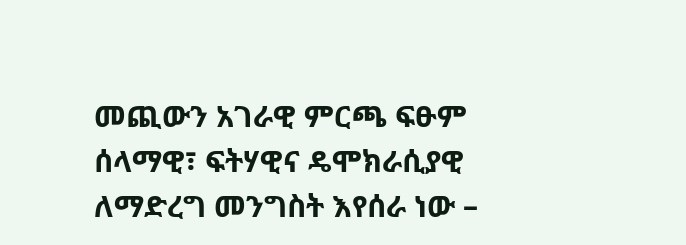መጪውን አገራዊ ምርጫ ፍፁም ሰላማዊ፣ ፍትሃዊና ዴሞክራሲያዊ ለማድረግ መንግስት እየሰራ ነው –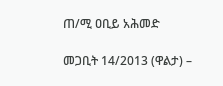ጠ/ሚ ዐቢይ አሕመድ

መጋቢት 14/2013 (ዋልታ) –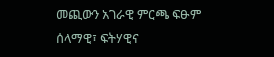መጪውን አገራዊ ምርጫ ፍፁም ሰላማዊ፣ ፍትሃዊና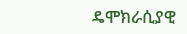ዴሞክራሲያዊ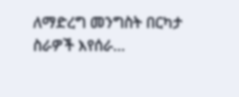ለማድረግ መንግስት በርካታ ስራዎች እየሰራ…